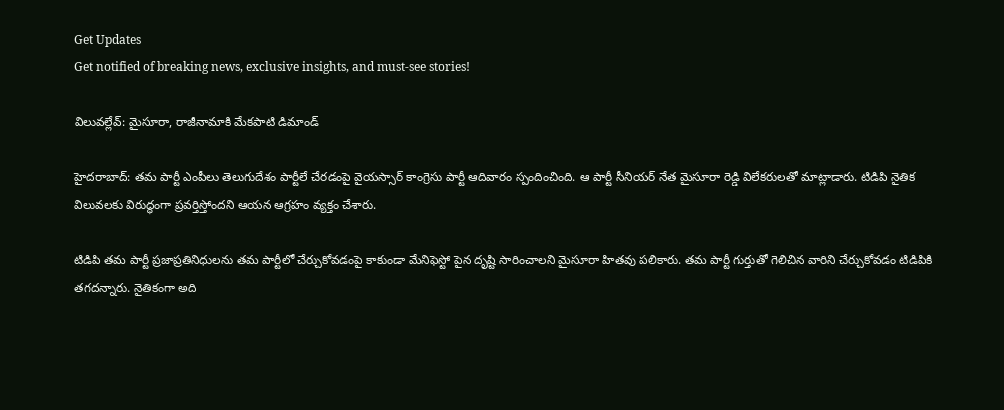Get Updates
Get notified of breaking news, exclusive insights, and must-see stories!

విలువల్లేవ్: మైసూరా, రాజీనామాకి మేకపాటి డిమాండ్

హైదరాబాద్: తమ పార్టీ ఎంపీలు తెలుగుదేశం పార్టీలే చేరడంపై వైయస్సార్ కాంగ్రెసు పార్టీ ఆదివారం స్పందించింది. ఆ పార్టీ సీనియర్ నేత మైసూరా రెడ్డి విలేకరులతో మాట్లాడారు. టిడిపి నైతిక విలువలకు విరుద్ధంగా ప్రవర్తిస్తోందని ఆయన ఆగ్రహం వ్యక్తం చేశారు.

టిడిపి తమ పార్టీ ప్రజాప్రతినిధులను తమ పార్టీలో చేర్చుకోవడంపై కాకుండా మేనిఫెస్టో పైన దృష్టి సారించాలని మైసూరా హితవు పలికారు. తమ పార్టీ గుర్తుతో గెలిచిన వారిని చేర్చుకోవడం టిడిపికి తగదన్నారు. నైతికంగా అది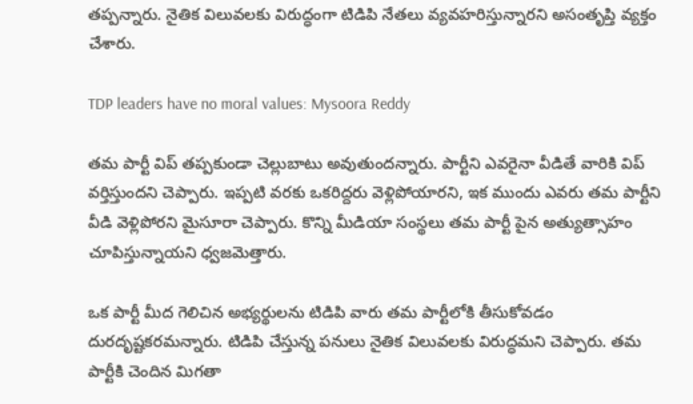తప్పన్నారు. నైతిక విలువలకు విరుద్ధంగా టిడిపి నేతలు వ్యవహరిస్తున్నారని అసంతృప్తి వ్యక్తం చేశారు.

TDP leaders have no moral values: Mysoora Reddy

తమ పార్టీ విప్ తప్పకుండా చెల్లుబాటు అవుతుందన్నారు. పార్టీని ఎవరైనా వీడితే వారికి విప్ వర్తిస్తుందని చెప్పారు. ఇప్పటి వరకు ఒకరిద్దరు వెళ్లిపోయారని, ఇక ముందు ఎవరు తమ పార్టీని వీడి వెళ్లిపోరని మైసూరా చెప్పారు. కొన్ని మీడియా సంస్థలు తమ పార్టీ పైన అత్యుత్సాహం చూపిస్తున్నాయని ధ్వజమెత్తారు.

ఒక పార్టీ మీద గెలిచిన అభ్యర్థులను టిడిపి వారు తమ పార్టీలోకి తీసుకోవడం దురదృష్టకరమన్నారు. టిడిపి చేస్తున్న పనులు నైతిక విలువలకు విరుద్ధమని చెప్పారు. తమ పార్టీకి చెందిన మిగతా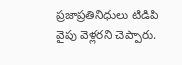ప్రజాప్రతినిధులు టిడిపి వైపు వెళ్లరని చెప్పారు.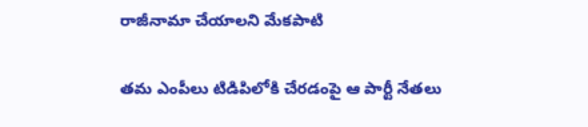రాజీనామా చేయాలని మేకపాటి

తమ ఎంపీలు టిడిపిలోకి చేరడంపై ఆ పార్టీ నేతలు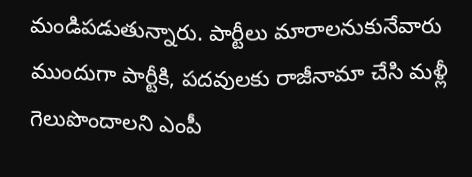మండిపడుతున్నారు. పార్టీలు మారాలనుకునేవారు ముందుగా పార్టీకి, పదవులకు రాజీనామా చేసి మళ్లీ గెలుపొందాలని ఎంపీ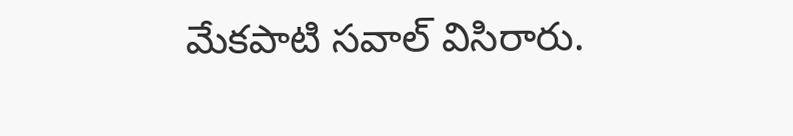మేకపాటి సవాల్ విసిరారు.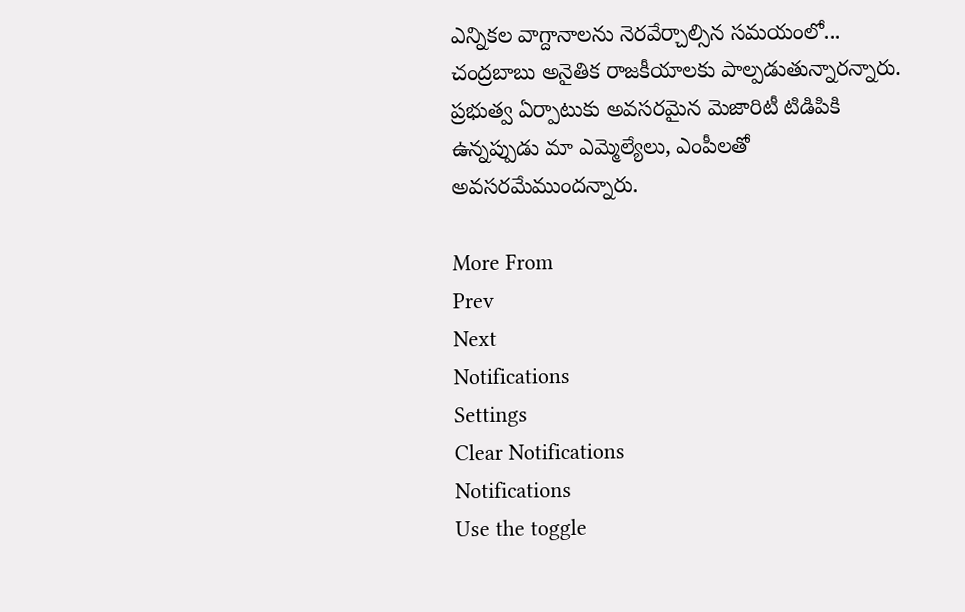ఎన్నికల వాగ్దానాలను నెరవేర్చాల్సిన సమయంలో... చంద్రబాబు అనైతిక రాజకీయాలకు పాల్పడుతున్నారన్నారు. ప్రభుత్వ ఏర్పాటుకు అవసరమైన మెజారిటీ టిడిపికి ఉన్నప్పుడు మా ఎమ్మెల్యేలు, ఎంపీలతో అవసరమేముందన్నారు.

More From
Prev
Next
Notifications
Settings
Clear Notifications
Notifications
Use the toggle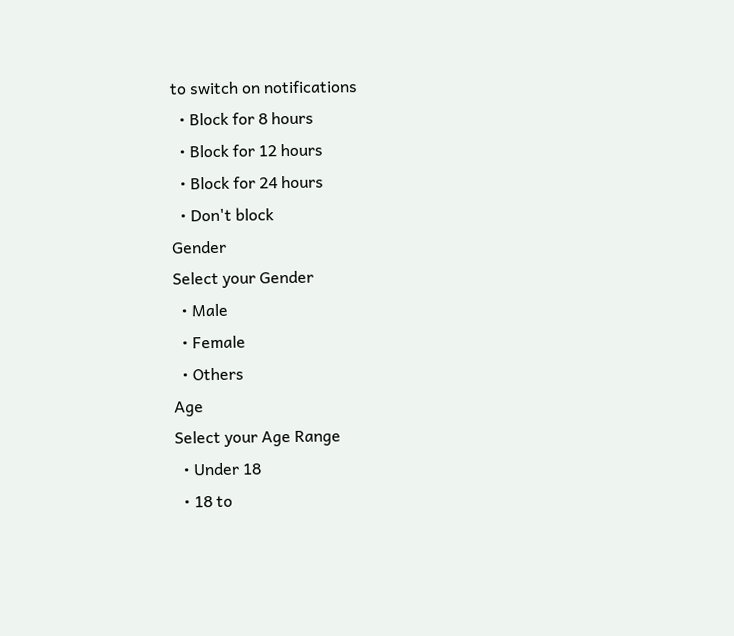to switch on notifications
  • Block for 8 hours
  • Block for 12 hours
  • Block for 24 hours
  • Don't block
Gender
Select your Gender
  • Male
  • Female
  • Others
Age
Select your Age Range
  • Under 18
  • 18 to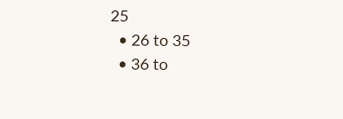25
  • 26 to 35
  • 36 to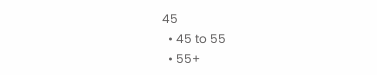45
  • 45 to 55
  • 55+